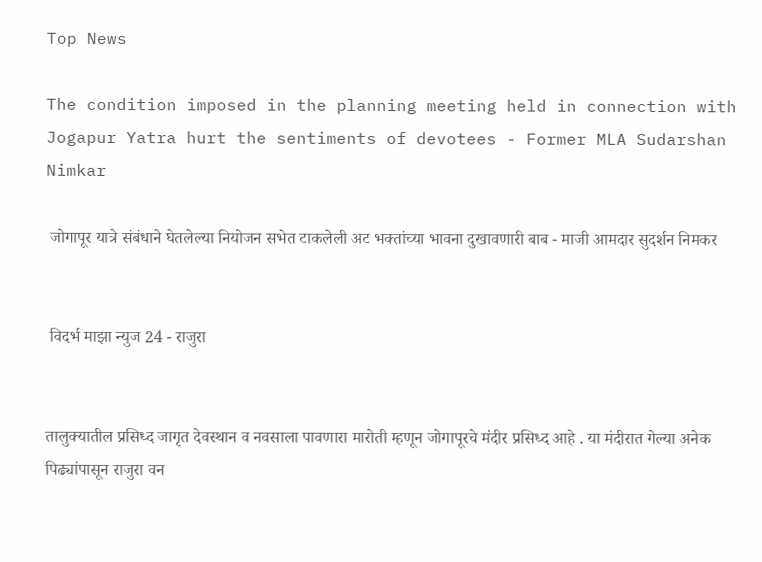Top News

The condition imposed in the planning meeting held in connection with Jogapur Yatra hurt the sentiments of devotees - Former MLA Sudarshan Nimkar

 जोगापूर यात्रे संबंधाने घेतलेल्या नियोजन सभेत टाकलेली अट भक्तांच्या भावना दुखावणारी बाब - माजी आमदार सुदर्शन निमकर


 विदर्भ माझा न्युज 24 - राजुरा


तालुक्यातील प्रसिध्द जागृत देवस्थान व नवसाला पावणारा मारोती म्हणून जोगापूरचे मंदीर प्रसिध्द आहे . या मंदीरात गेल्या अनेक पिढ्यांपासून राजुरा वन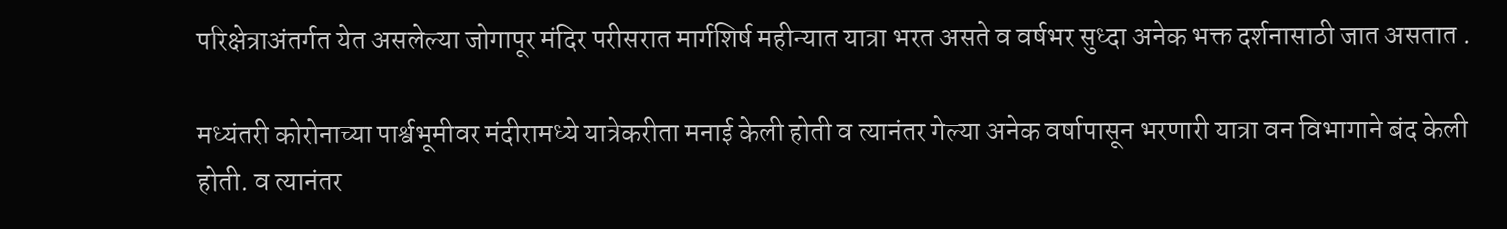परिक्षेत्राअंतर्गत येत असलेल्या जोगापूर मंदिर परीसरात मार्गशिर्ष महीन्यात यात्रा भरत असते व वर्षभर सुध्दा अनेक भक्त दर्शनासाठी जात असतात .

मध्यंतरी कोरोनाच्या पार्श्वभूमीवर मंदीरामध्ये यात्रेकरीता मनाई केली होती व त्यानंतर गेल्या अनेक वर्षापासून भरणारी यात्रा वन विभागाने बंद केली होती. व त्यानंतर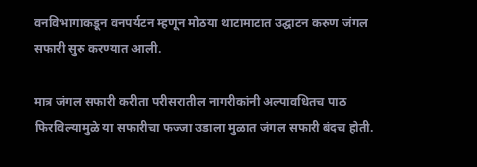वनविभागाकडून वनपर्यटन म्हणून मोठया थाटामाटात उद्घाटन करुण जंगल सफारी सुरु करण्यात आली.

मात्र जंगल सफारी करीता परीसरातील नागरीकांनी अल्पावधितच पाठ फिरविल्यामुळे या सफारीचा फज्जा उडाला मुळात जंगल सफारी बंदच होती.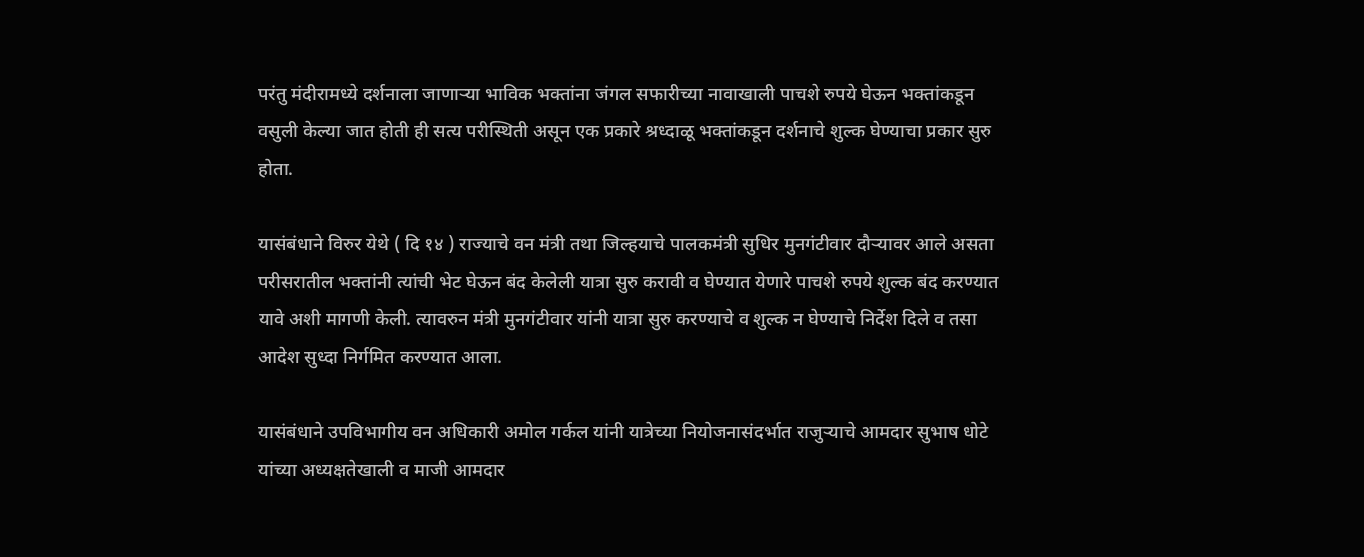परंतु मंदीरामध्ये दर्शनाला जाणाऱ्या भाविक भक्तांना जंगल सफारीच्या नावाखाली पाचशे रुपये घेऊन भक्तांकडून वसुली केल्या जात होती ही सत्य परीस्थिती असून एक प्रकारे श्रध्दाळू भक्तांकडून दर्शनाचे शुल्क घेण्याचा प्रकार सुरु होता.

यासंबंधाने विरुर येथे ( दि १४ ) राज्याचे वन मंत्री तथा जिल्हयाचे पालकमंत्री सुधिर मुनगंटीवार दौऱ्यावर आले असता परीसरातील भक्तांनी त्यांची भेट घेऊन बंद केलेली यात्रा सुरु करावी व घेण्यात येणारे पाचशे रुपये शुल्क बंद करण्यात यावे अशी मागणी केली. त्यावरुन मंत्री मुनगंटीवार‌ यांनी यात्रा सुरु करण्याचे व शुल्क न घेण्याचे निर्देश दिले व तसा आदेश सुध्दा निर्गमित करण्यात आला.

यासंबंधाने उपविभागीय वन अधिकारी अमोल गर्कल यांनी यात्रेच्या नियोजनासंदर्भात राजुऱ्याचे आमदार सुभाष धोटे यांच्या अध्यक्षतेखाली व माजी आमदार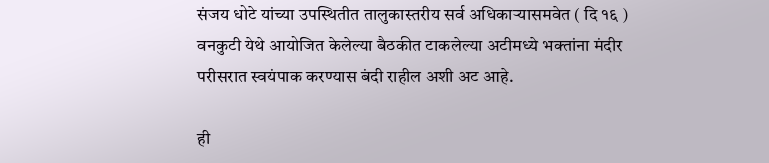संजय धोटे यांच्या उपस्थितीत तालुकास्तरीय सर्व अधिकाऱ्यासमवेत ( दि १६ ) वनकुटी येथे आयोजित केलेल्या बैठकीत टाकलेल्या अटीमध्ये भक्तांना मंदीर परीसरात स्वयंपाक करण्यास बंदी राहील अशी अट आहे.

ही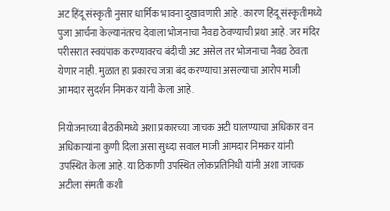अट हिंदू संस्कृती नुसार धार्मिक भावना दुखावणारी आहे . कारण हिंदू संस्कृतीमध्ये पुजा आर्चना केल्यानंतरच देवाला भोजनाचा नैवद्य ठेवण्याची प्रथा आहे. जर मंदिर परीसरात स्वयंपाक करण्यावरच बंदीची अट असेल तर भोजनाचा नैवद्य ठेवता येणार नाही. मुळात हा प्रकारच जत्रा बंद करण्याचा असल्याचा आरोप माजी आमदार सुदर्शन निमकर यांनी केला आहे.

नियोजनाच्या बैठकीमध्ये अशा प्रकारच्या जाचक अटी घालण्याचा अधिकार वन अधिकाऱ्यांना कुणी दिला असा सुध्दा सवाल माजी आमदार निमकर यांनी उपस्थित केला आहे. या ठिकाणी उपस्थित लोकप्रतिनिधी यांनी अशा जाचक अटीला संमती कशी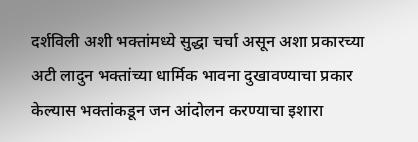दर्शविली अशी भक्तांमध्ये सुद्धा चर्चा असून अशा प्रकारच्या अटी लादुन भक्तांच्या धार्मिक भावना दुखावण्याचा प्रकार केल्यास भक्तांकडून जन आंदोलन करण्याचा इशारा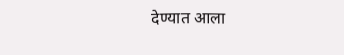देण्यात आला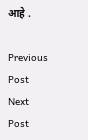आहे .

Previous Post Next Post